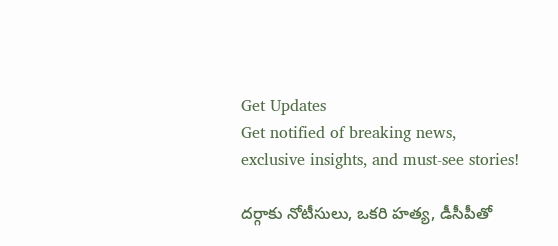Get Updates
Get notified of breaking news, exclusive insights, and must-see stories!

దర్గాకు నోటీసులు, ఒకరి హత్య, డీసీపీతో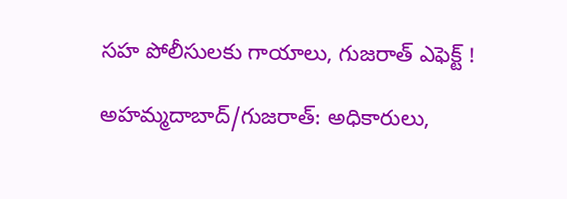సహ పోలీసులకు గాయాలు, గుజరాత్ ఎఫెక్ట్ !

అహమ్మదాబాద్/గుజరాత్: అధికారులు,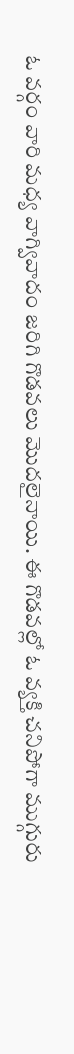ఓ వర్గం వారి మధ్య వాగ్వివాదం జరిగి గొడవలు మొదలైనాయి. ఈ గొడవల్లో ఓ వ్యక్తి చనిపోగా ముగ్గురు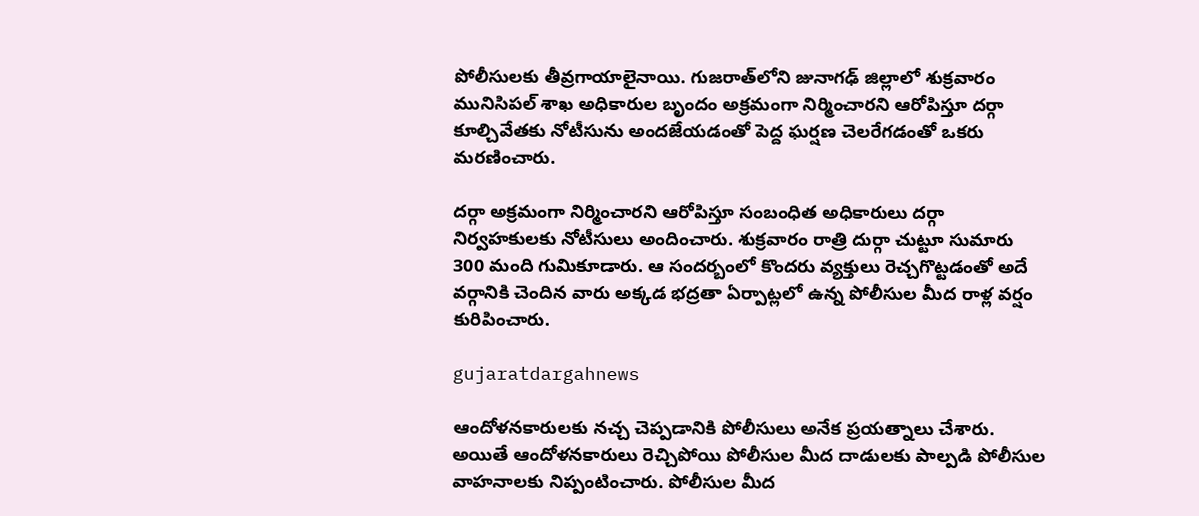పోలీసులకు తీవ్రగాయాలైనాయి. గుజరాత్‌లోని జునాగఢ్ జిల్లాలో శుక్రవారం మునిసిపల్ శాఖ అధికారుల బృందం అక్రమంగా నిర్మించారని ఆరోపిస్తూ దర్గా కూల్చివేతకు నోటీసును అందజేయడంతో పెద్ద ఘర్షణ చెలరేగడంతో ఒకరు మరణించారు.

దర్గా అక్రమంగా నిర్మించారని ఆరోపిస్తూ సంబంధిత అధికారులు దర్గా నిర్వహకులకు నోటీసులు అందించారు. శుక్రవారం రాత్రి దుర్గా చుట్టూ సుమారు 300 మంది గుమికూడారు. ఆ సందర్బంలో కొందరు వ్యక్తులు రెచ్చగొట్టడంతో అదే వర్గానికి చెందిన వారు అక్కడ భద్రతా ఏర్పాట్లలో ఉన్న పోలీసుల మీద రాళ్ల వర్షం కురిపించారు.

gujaratdargahnews

ఆందోళనకారులకు నచ్చ చెప్పడానికి పోలీసులు అనేక ప్రయత్నాలు చేశారు. అయితే ఆందోళనకారులు రెచ్చిపోయి పోలీసుల మీద దాడులకు పాల్పడి పోలీసుల వాహనాలకు నిప్పంటించారు. పోలీసుల మీద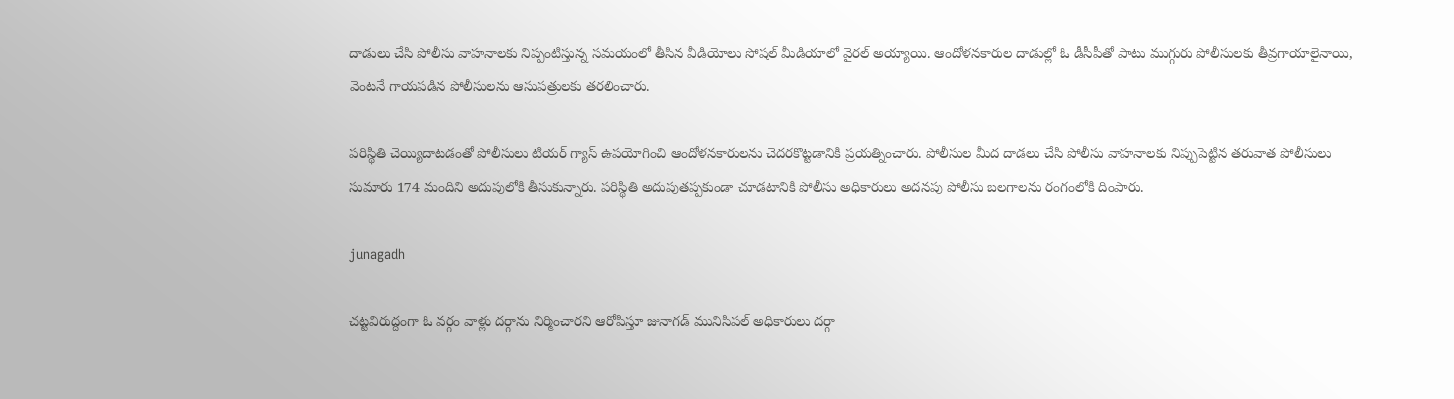దాడులు చేసి పోలీసు వాహనాలకు నిప్పంటిస్తున్న సమయంలో తీసిన వీడియోలు సోషల్ మీడియాలో వైరల్ అయ్యాయి. ఆందోళనకారుల దాడుల్లో ఓ డీసీపీతో పాటు ముగ్గురు పోలీసులకు తీవ్రగాయాలైనాయి, వెంటనే గాయపడిన పోలీసులను ఆసుపత్రులకు తరలించారు.

పరిస్థితి చెయ్యిదాటడంతో పోలీసులు టియర్ గ్యాస్ ఉపయోగించి ఆందోళనకారులను చెదరకొట్టడానికి ప్రయత్నించారు. పోలీసుల మీద దాడలు చేసి పోలీసు వాహనాలకు నిప్పుపెట్టిన తరువాత పోలీసులు సుమారు 174 మందిని అదుపులోకి తీసుకున్నారు. పరిస్థితి అదుపుతప్పకుండా చూడటానికి పోలీసు అధికారులు అదనపు పోలీసు బలగాలను రంగంలోకి దింపారు.

junagadh

చట్టవిరుద్దంగా ఓ వర్గం వాళ్లు దర్గాను నిర్మించారని ఆరోపిస్తూ జునాగడ్ మునిసిపల్ అధికారులు దర్గా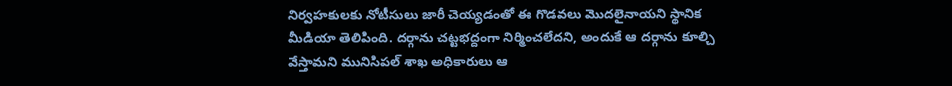నిర్వహకులకు నోటీసులు జారీ చెయ్యడంతో ఈ గొడవలు మొదలైనాయని స్థానిక మీడియా తెలిపింది. దర్గాను చట్టభద్దంగా నిర్మించలేదని, అందుకే ఆ దర్గాను కూల్చి వేస్తామని మునిసిపల్ శాఖ అధికారులు ఆ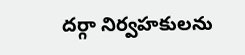దర్గా నిర్వహకులను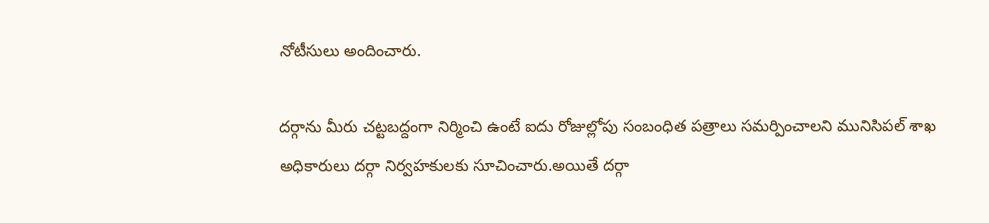నోటీసులు అందించారు.

దర్గాను మీరు చట్టబద్దంగా నిర్మించి ఉంటే ఐదు రోజుల్లోపు సంబంధిత పత్రాలు సమర్పించాలని మునిసిపల్ శాఖ అధికారులు దర్గా నిర్వహకులకు సూచించారు.అయితే దర్గా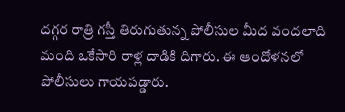దగ్గర రాత్రి గస్తీ తిరుగుతున్న పోలీసుల మీద వందలాది మంది ఒకేసారి రాళ్ల దాడికి దిగారు. ఈ ఆందోళనలో పోలీసులు గాయపడ్డారు.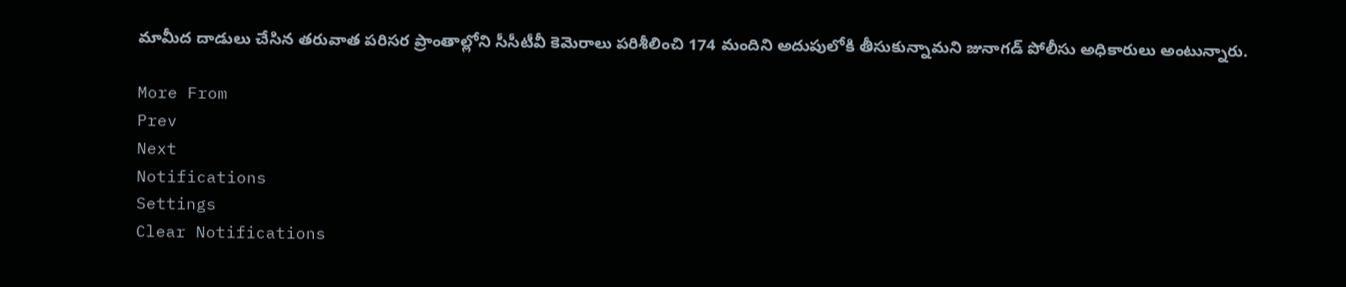మామీద దాడులు చేసిన తరువాత పరిసర ప్రాంతాల్లోని సీసీటీవీ కెమెరాలు పరిశీలించి 174 మందిని అదుపులోకి తీసుకున్నామని జునాగడ్ పోలీసు అధికారులు అంటున్నారు.

More From
Prev
Next
Notifications
Settings
Clear Notifications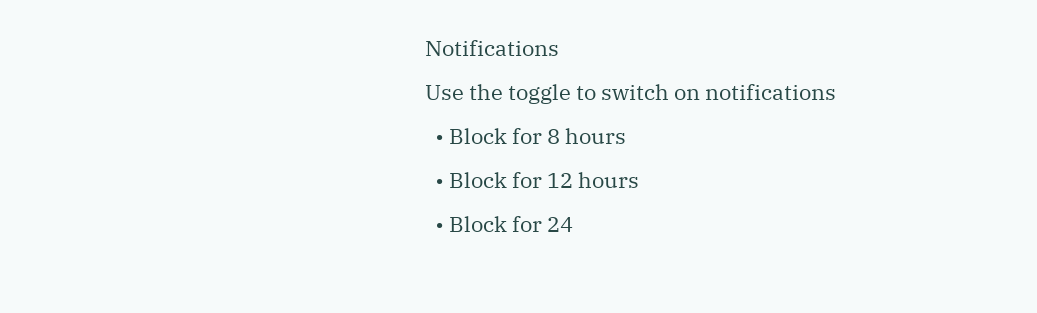Notifications
Use the toggle to switch on notifications
  • Block for 8 hours
  • Block for 12 hours
  • Block for 24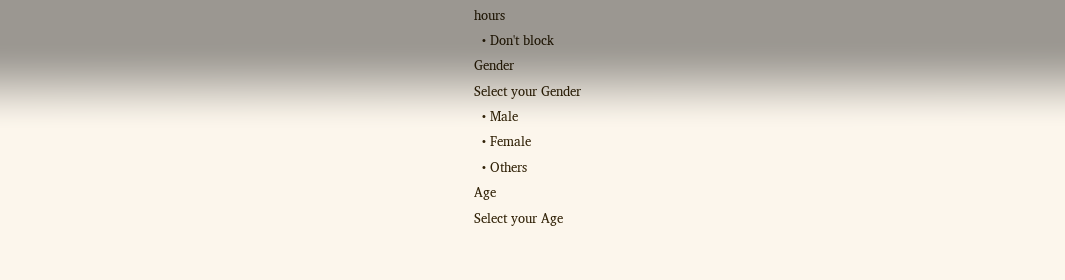hours
  • Don't block
Gender
Select your Gender
  • Male
  • Female
  • Others
Age
Select your Age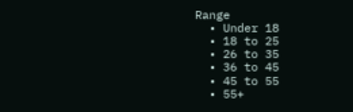Range
  • Under 18
  • 18 to 25
  • 26 to 35
  • 36 to 45
  • 45 to 55
  • 55+